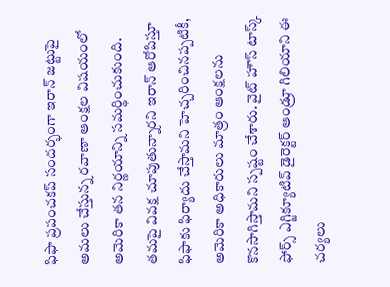ఫిఫా ప్రపంచకప్ సందర్భంగా ఇరాన్ జట్టుపై అమలు చేస్తున్న రవాణా ఆంక్షల విషయంలో అమెరికా తన నిర్ణయాన్ని సమర్థించుకుంది. తమపై వివక్ష చూపుతున్నారని ఇరాన్ ఆరోపిస్తూ ఫిఫాకు ఫిర్యాదు చేస్తామని హెచ్చరించినప్పటికీ, అమెరికా అధికారులు మాత్రం ఆంక్షలను కొనసాగిస్తామని స్పష్టం చేశారు. వైట్ హౌస్ టాస్క్ ఫోర్స్ ఎగ్జిక్యూటివ్ డైరెక్టర్ ఆండ్రూ గిలియాని ఈ చర్యలు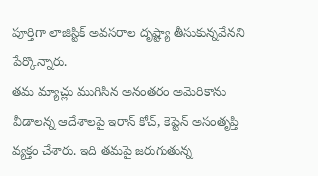పూర్తిగా లాజిస్టిక్ అవసరాల దృష్ట్యా తీసుకున్నవేనని పేర్కొన్నారు.
తమ మ్యాచ్లు ముగిసిన అనంతరం అమెరికాను వీడాలన్న ఆదేశాలపై ఇరాన్ కోచ్, కెప్టెన్ అసంతృప్తి వ్యక్తం చేశారు. ఇది తమపై జరుగుతున్న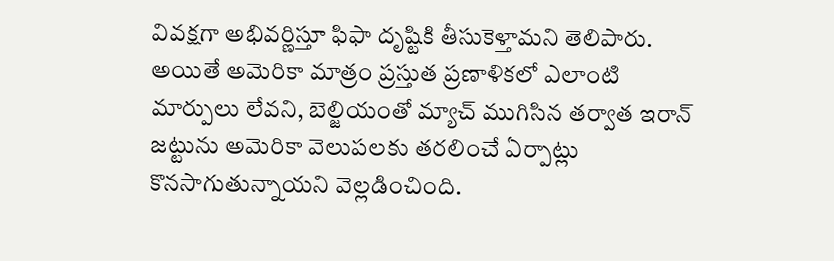వివక్షగా అభివర్ణిస్తూ ఫిఫా దృష్టికి తీసుకెళ్తామని తెలిపారు. అయితే అమెరికా మాత్రం ప్రస్తుత ప్రణాళికలో ఎలాంటి మార్పులు లేవని, బెల్జియంతో మ్యాచ్ ముగిసిన తర్వాత ఇరాన్ జట్టును అమెరికా వెలుపలకు తరలించే ఏర్పాట్లు కొనసాగుతున్నాయని వెల్లడించింది.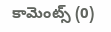కామెంట్స్ (0)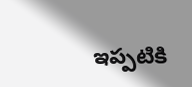ఇప్పటికి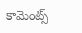కామెంట్స్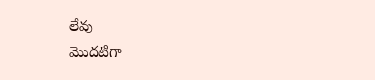లేవు
మొదటిగా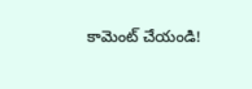కామెంట్ చేయండి!